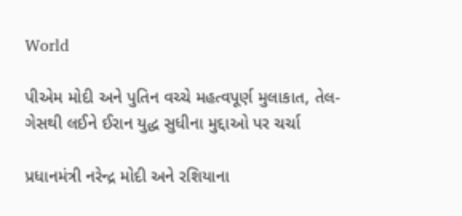World

પીએમ મોદી અને પુતિન વચ્ચે મહત્વપૂર્ણ મુલાકાત, તેલ-ગેસથી લઈને ઈરાન યુદ્ધ સુધીના મુદ્દાઓ પર ચર્ચા

પ્રધાનમંત્રી નરેન્દ્ર મોદી અને રશિયાના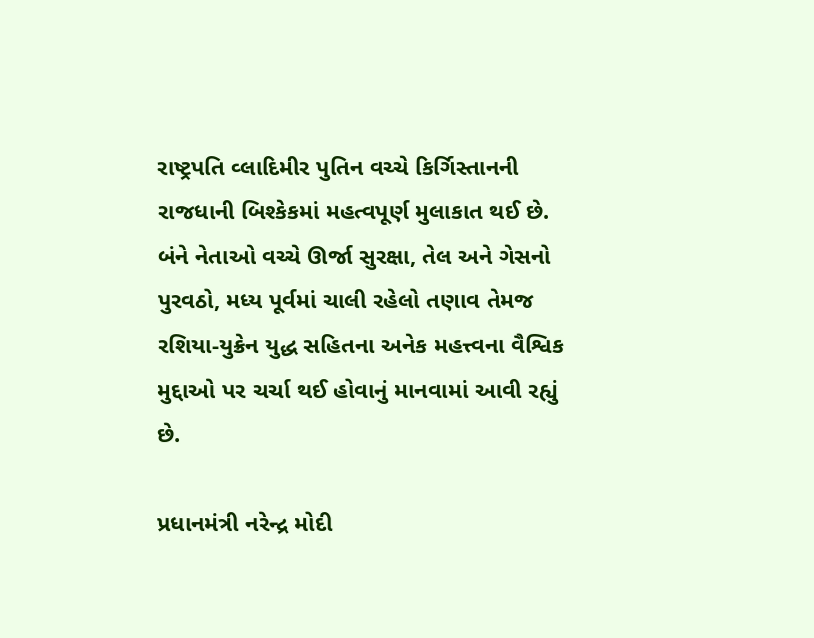રાષ્ટ્રપતિ વ્લાદિમીર પુતિન વચ્ચે કિર્ગિસ્તાનની રાજધાની બિશ્કેકમાં મહત્વપૂર્ણ મુલાકાત થઈ છે. બંને નેતાઓ વચ્ચે ઊર્જા સુરક્ષા, તેલ અને ગેસનો પુરવઠો, મધ્ય પૂર્વમાં ચાલી રહેલો તણાવ તેમજ રશિયા-યુક્રેન યુદ્ધ સહિતના અનેક મહત્ત્વના વૈશ્વિક મુદ્દાઓ પર ચર્ચા થઈ હોવાનું માનવામાં આવી રહ્યું છે.

પ્રધાનમંત્રી નરેન્દ્ર મોદી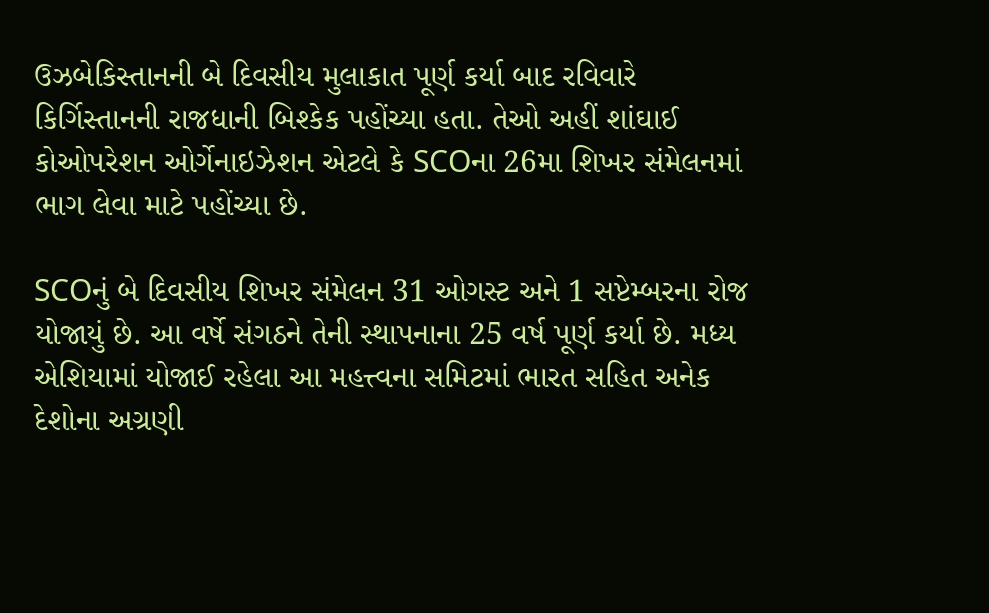ઉઝબેકિસ્તાનની બે દિવસીય મુલાકાત પૂર્ણ કર્યા બાદ રવિવારે કિર્ગિસ્તાનની રાજધાની બિશ્કેક પહોંચ્યા હતા. તેઓ અહીં શાંઘાઈ કોઓપરેશન ઓર્ગેનાઇઝેશન એટલે કે SCOના 26મા શિખર સંમેલનમાં ભાગ લેવા માટે પહોંચ્યા છે.

SCOનું બે દિવસીય શિખર સંમેલન 31 ઓગસ્ટ અને 1 સપ્ટેમ્બરના રોજ યોજાયું છે. આ વર્ષે સંગઠને તેની સ્થાપનાના 25 વર્ષ પૂર્ણ કર્યા છે. મધ્ય એશિયામાં યોજાઈ રહેલા આ મહત્ત્વના સમિટમાં ભારત સહિત અનેક દેશોના અગ્રણી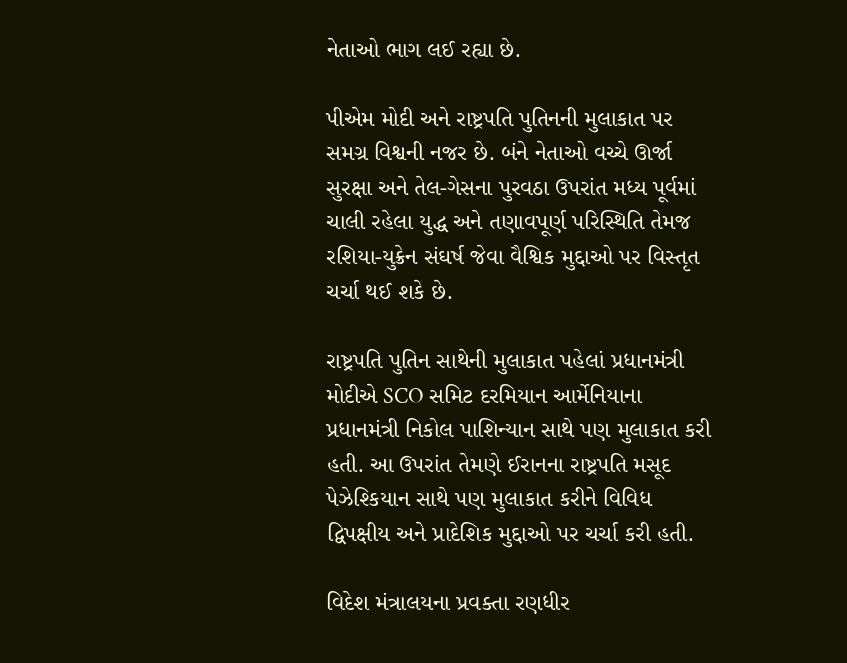નેતાઓ ભાગ લઈ રહ્યા છે.

પીએમ મોદી અને રાષ્ટ્રપતિ પુતિનની મુલાકાત પર સમગ્ર વિશ્વની નજર છે. બંને નેતાઓ વચ્ચે ઊર્જા સુરક્ષા અને તેલ-ગેસના પુરવઠા ઉપરાંત મધ્ય પૂર્વમાં ચાલી રહેલા યુદ્ધ અને તણાવપૂર્ણ પરિસ્થિતિ તેમજ રશિયા-યુક્રેન સંઘર્ષ જેવા વૈશ્વિક મુદ્દાઓ પર વિસ્તૃત ચર્ચા થઈ શકે છે.

રાષ્ટ્રપતિ પુતિન સાથેની મુલાકાત પહેલાં પ્રધાનમંત્રી મોદીએ SCO સમિટ દરમિયાન આર્મેનિયાના પ્રધાનમંત્રી નિકોલ પાશિન્યાન સાથે પણ મુલાકાત કરી હતી. આ ઉપરાંત તેમણે ઈરાનના રાષ્ટ્રપતિ મસૂદ પેઝેશ્કિયાન સાથે પણ મુલાકાત કરીને વિવિધ દ્વિપક્ષીય અને પ્રાદેશિક મુદ્દાઓ પર ચર્ચા કરી હતી.

વિદેશ મંત્રાલયના પ્રવક્તા રણધીર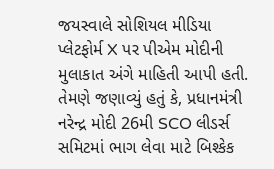જયસ્વાલે સોશિયલ મીડિયા પ્લેટફોર્મ X પર પીએમ મોદીની મુલાકાત અંગે માહિતી આપી હતી. તેમણે જણાવ્યું હતું કે, પ્રધાનમંત્રી નરેન્દ્ર મોદી 26મી SCO લીડર્સ સમિટમાં ભાગ લેવા માટે બિશ્કેક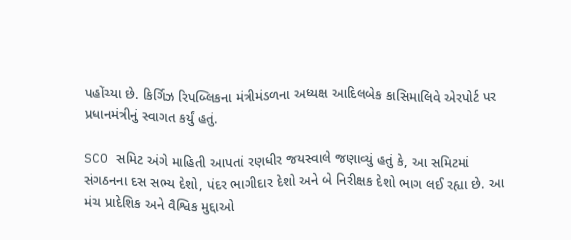પહોંચ્યા છે. કિર્ગિઝ રિપબ્લિકના મંત્રીમંડળના અધ્યક્ષ આદિલબેક કાસિમાલિવે એરપોર્ટ પર પ્રધાનમંત્રીનું સ્વાગત કર્યું હતું.

SCO સમિટ અંગે માહિતી આપતાં રણધીર જયસ્વાલે જણાવ્યું હતું કે, આ સમિટમાં સંગઠનના દસ સભ્ય દેશો, પંદર ભાગીદાર દેશો અને બે નિરીક્ષક દેશો ભાગ લઈ રહ્યા છે. આ મંચ પ્રાદેશિક અને વૈશ્વિક મુદ્દાઓ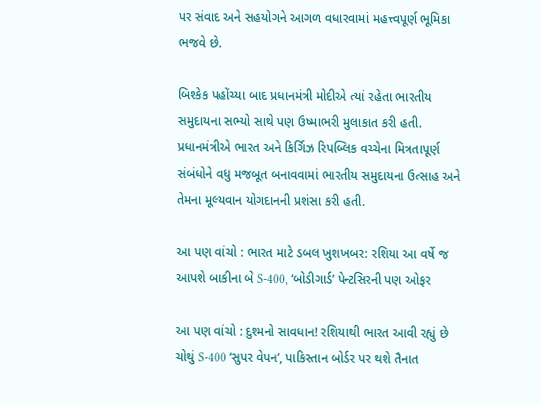પર સંવાદ અને સહયોગને આગળ વધારવામાં મહત્ત્વપૂર્ણ ભૂમિકા ભજવે છે.

બિશ્કેક પહોંચ્યા બાદ પ્રધાનમંત્રી મોદીએ ત્યાં રહેતા ભારતીય સમુદાયના સભ્યો સાથે પણ ઉષ્માભરી મુલાકાત કરી હતી. પ્રધાનમંત્રીએ ભારત અને કિર્ગિઝ રિપબ્લિક વચ્ચેના મિત્રતાપૂર્ણ સંબંધોને વધુ મજબૂત બનાવવામાં ભારતીય સમુદાયના ઉત્સાહ અને તેમના મૂલ્યવાન યોગદાનની પ્રશંસા કરી હતી.

આ પણ વાંચો : ભારત માટે ડબલ ખુશખબર: રશિયા આ વર્ષે જ આપશે બાકીના બે S-400, ‘બોડીગાર્ડ’ પેન્ટસિરની પણ ઓફર

આ પણ વાંચો : દુશ્મનો સાવધાન! રશિયાથી ભારત આવી રહ્યું છે ચોથું S-400 ‘સુપર વેપન’, પાકિસ્તાન બોર્ડર પર થશે તૈનાત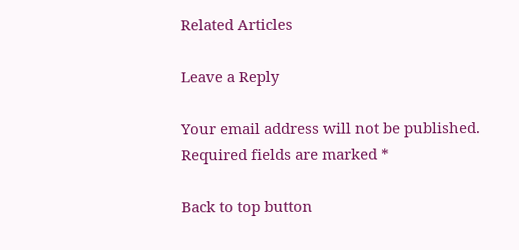Related Articles

Leave a Reply

Your email address will not be published. Required fields are marked *

Back to top button